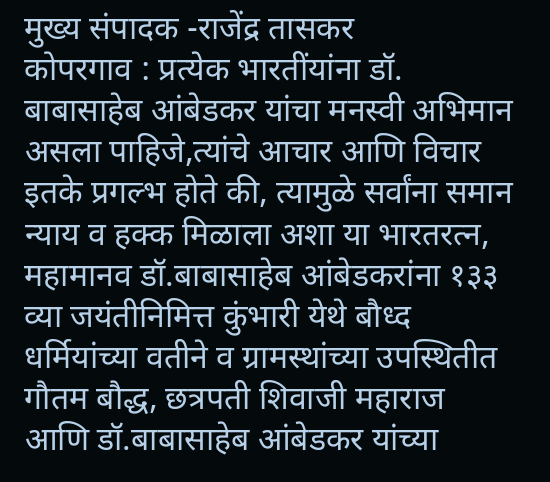मुख्य संपादक -राजेंद्र तासकर
कोपरगाव : प्रत्येक भारतींयांना डॉ. बाबासाहेब आंबेडकर यांचा मनस्वी अभिमान असला पाहिजे,त्यांचे आचार आणि विचार इतके प्रगल्भ होते की, त्यामुळे सर्वांना समान न्याय व हक्क मिळाला अशा या भारतरत्न, महामानव डॉ.बाबासाहेब आंबेडकरांना १३३ व्या जयंतीनिमित्त कुंभारी येथे बौध्द धर्मियांच्या वतीने व ग्रामस्थांच्या उपस्थितीत गौतम बौद्ध, छत्रपती शिवाजी महाराज आणि डॉ.बाबासाहेब आंबेडकर यांच्या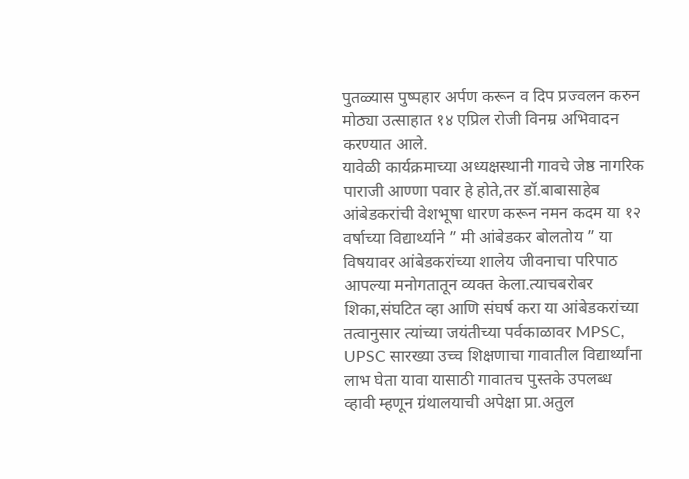पुतळ्यास पुष्पहार अर्पण करून व दिप प्रज्वलन करुन मोठ्या उत्साहात १४ एप्रिल रोजी विनम्र अभिवादन करण्यात आले.
यावेळी कार्यक्रमाच्या अध्यक्षस्थानी गावचे जेष्ठ नागरिक पाराजी आण्णा पवार हे होते,तर डॉ.बाबासाहेब आंबेडकरांची वेशभूषा धारण करून नमन कदम या १२ वर्षाच्या विद्यार्थ्याने ” मी आंबेडकर बोलतोय ” या विषयावर आंबेडकरांच्या शालेय जीवनाचा परिपाठ आपल्या मनोगतातून व्यक्त केला.त्याचबरोबर शिका,संघटित व्हा आणि संघर्ष करा या आंबेडकरांच्या तत्वानुसार त्यांच्या जयंतीच्या पर्वकाळावर MPSC, UPSC सारख्या उच्च शिक्षणाचा गावातील विद्यार्थ्यांना लाभ घेता यावा यासाठी गावातच पुस्तके उपलब्ध व्हावी म्हणून ग्रंथालयाची अपेक्षा प्रा.अतुल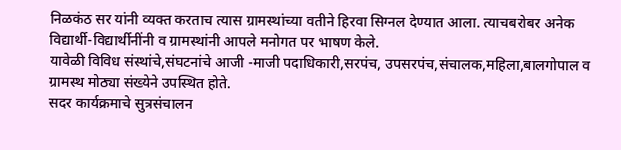निळकंठ सर यांनी व्यक्त करताच त्यास ग्रामस्थांच्या वतीने हिरवा सिग्नल देण्यात आला. त्याचबरोबर अनेक विद्यार्थी-विद्यार्थीनींनी व ग्रामस्थांनी आपले मनोगत पर भाषण केले.
यावेळी विविध संस्थांचे,संघटनांचे आजी -माजी पदाधिकारी,सरपंच, उपसरपंच,संचालक,महिला,बालगोपाल व ग्रामस्थ मोठ्या संख्येने उपस्थित होते.
सदर कार्यक्रमाचे सुत्रसंचालन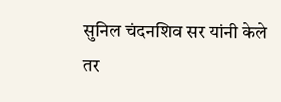सुनिल चंदनशिव सर यांनी केले तर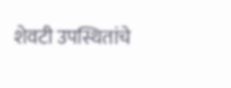शेवटी उपस्थितांचे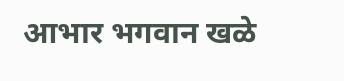आभार भगवान खळे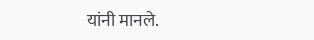यांनी मानले.